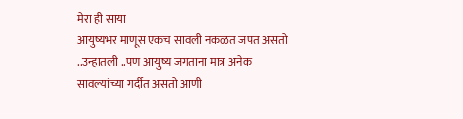मेरा ही साया
आयुष्यभर माणूस एकच सावली नकळत जपत असतो
..उन्हातली ..पण आयुष्य जगताना मात्र अनेक सावल्यांच्या गर्दीत असतो आणी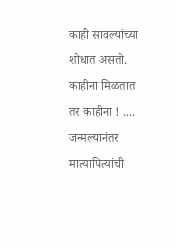काही सावल्यांच्या शोधात असतो. काहीना मिळतात तर काहीना ! ....
जन्मल्यानंतर मात्यापित्यांची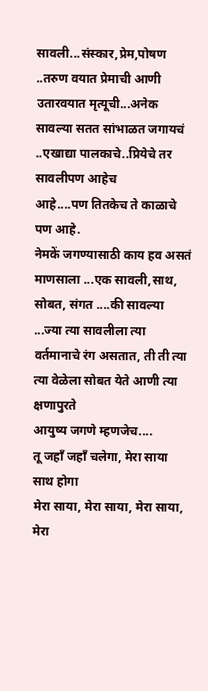सावली...संस्कार,प्रेम,पोषण ..तरुण वयात प्रेमाची आणी उतारवयात मृत्यूची...अनेक
सावल्या सतत सांभाळत जगायचं ..एखाद्या पालकाचे..प्रियेचे तर सावलीपण आहेच
आहे....पण तितकेच ते काळाचे पण आहे.
नेमकें जगण्यासाठी काय हव असतं माणसाला ...एक सावली,साथ, सोबत, संगत ....की सावल्या ...ज्या त्या सावलीला त्या वर्तमानाचे रंग असतात, ती ती त्या त्या वेळेला सोबत येते आणी त्या क्षणापुरते
आयुष्य जगणे म्हणजेच....
तू जहाँ जहाँ चलेगा, मेरा साया साथ होगा
मेरा साया, मेरा साया, मेरा साया, मेरा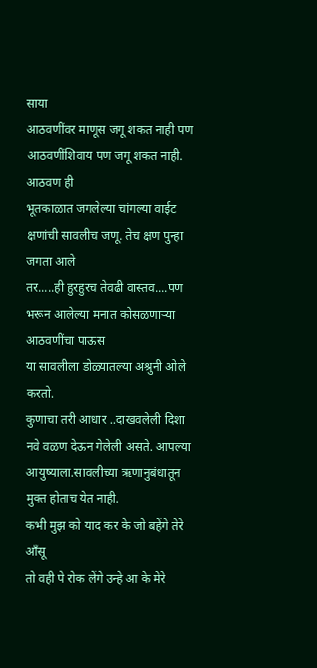साया
आठवणींवर माणूस जगू शकत नाही पण
आठवणींशिवाय पण जगू शकत नाही. आठवण ही
भूतकाळात जगलेल्या चांगल्या वाईट क्षणांची सावलीच जणू. तेच क्षण पुन्हा जगता आले
तर.....ही हुरहुरच तेवढी वास्तव....पण भरून आलेल्या मनात कोसळणाऱ्या आठवणींचा पाऊस
या सावलीला डोळ्यातल्या अश्रुनी ओले करतो.
कुणाचा तरी आधार ..दाखवलेली दिशा नवे वळण देऊन गेलेली असते. आपल्या
आयुष्याला.सावलीच्या ऋणानुबंधातून मुक्त होताच येत नाही.
कभी मुझ को याद कर के जो बहेंगे तेरे आँसू
तो वही पे रोक लेंगे उन्हे आ के मेरे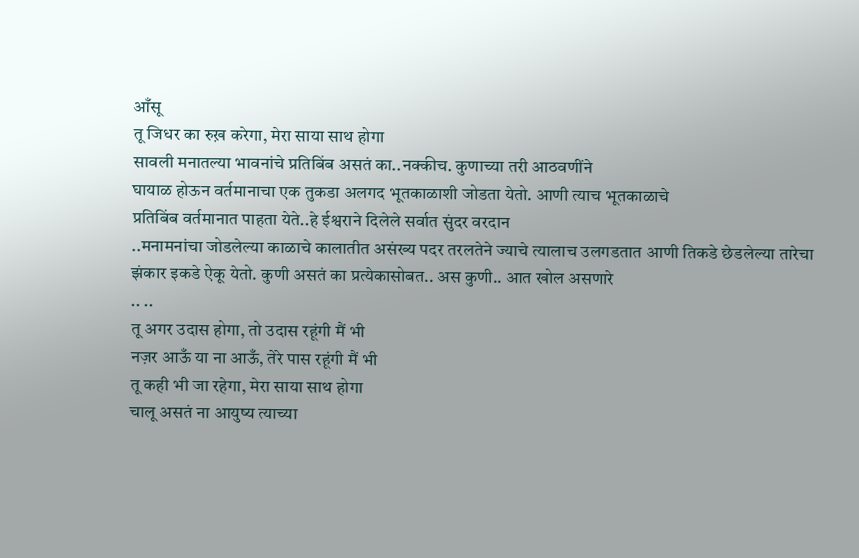आँसू
तू जिधर का रुख़ करेगा, मेरा साया साथ होगा
सावली मनातल्या भावनांचे प्रतिबिंब असतं का..नक्कीच. कुणाच्या तरी आठवणींने
घायाळ होऊन वर्तमानाचा एक तुकडा अलगद भूतकाळाशी जोडता येतो. आणी त्याच भूतकाळाचे
प्रतिबिंब वर्तमानात पाहता येते..हे ईश्वराने दिलेले सर्वात सुंदर वरदान
..मनामनांचा जोडलेल्या काळाचे कालातीत असंख्य पदर तरलतेने ज्याचे त्यालाच उलगडतात आणी तिकडे छेडलेल्या तारेचा
झंकार इकडे ऐकू येतो. कुणी असतं का प्रत्येकासोबत.. अस कुणी.. आत खोल असणारे
.. ..
तू अगर उदास होगा, तो उदास रहूंगी मैं भी
नज़र आऊँ या ना आऊँ, तेरे पास रहूंगी मैं भी
तू कही भी जा रहेगा, मेरा साया साथ होगा
चालू असतं ना आयुष्य त्याच्या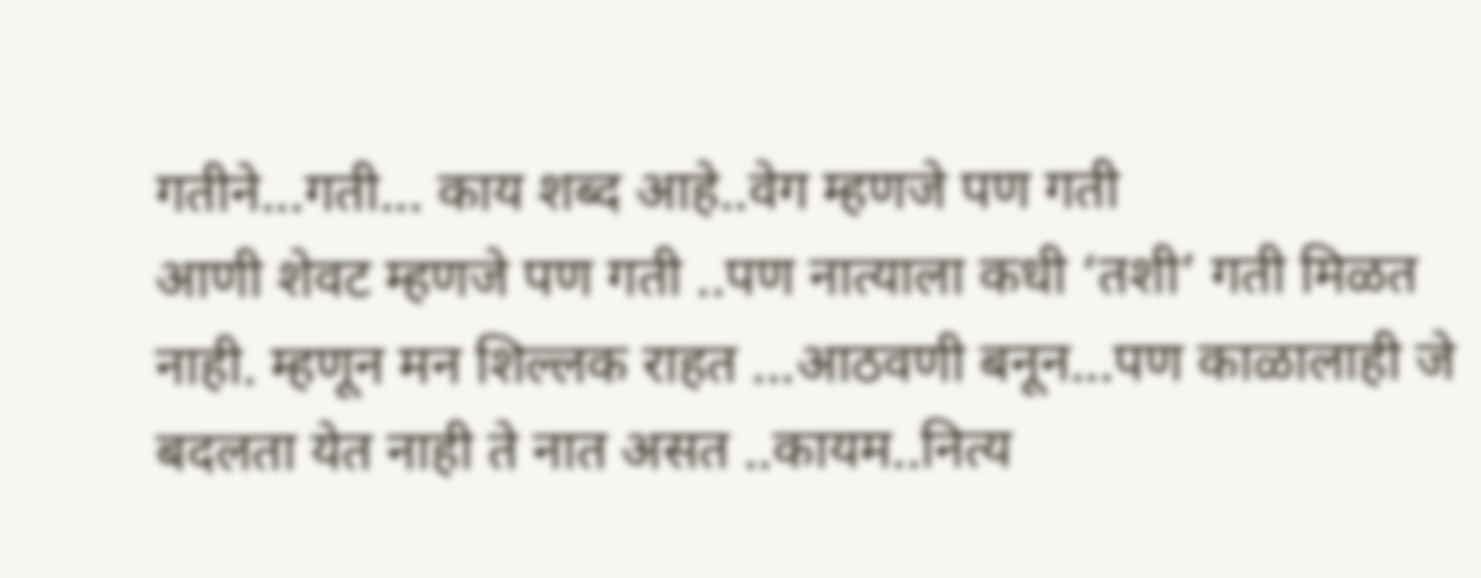गतीने...गती... काय शब्द आहे..वेग म्हणजे पण गती
आणी शेवट म्हणजे पण गती ..पण नात्याला कधी ‘तशी’ गती मिळत नाही. म्हणून मन शिल्लक राहत ...आठवणी बनून...पण काळालाही जे बदलता येत नाही ते नात असत ..कायम..नित्य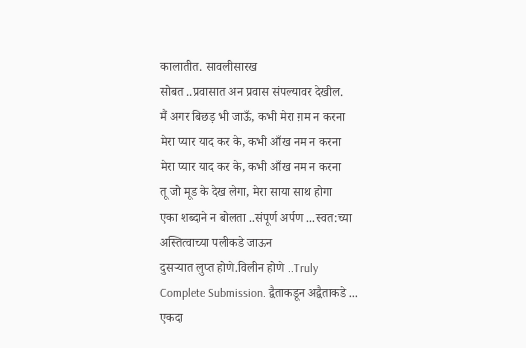कालातीत. सावलीसारख
सोबत ..प्रवासात अन प्रवास संपल्यावर देखील.
मैं अगर बिछड़ भी जाऊँ, कभी मेरा ग़म न करना
मेरा प्यार याद कर के, कभी आँख नम न करना
मेरा प्यार याद कर के, कभी आँख नम न करना
तू जो मूड के देख लेगा, मेरा साया साथ होगा
एका शब्दाने न बोलता ..संपूर्ण अर्पण ...स्वत:च्या अस्तित्वाच्या पलीकडे जाऊन
दुसऱ्यात लुप्त होणे.विलीन होणे ..Truly
Complete Submission. द्वैताकडून अद्वैताकडे ...
एकदा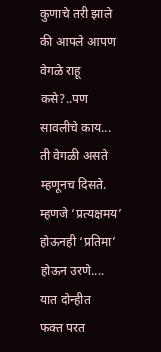कुणाचे तरी झाले की आपले आपण वेगळे राहू कसे?..पण सावलीचे काय... ती वेगळी असते म्हणूनच दिसते. म्हणजे ‘प्रत्यक्षमय’ होऊनही ‘प्रतिमा’ होऊन उरणे.... यात दोन्हीत
फक्त परत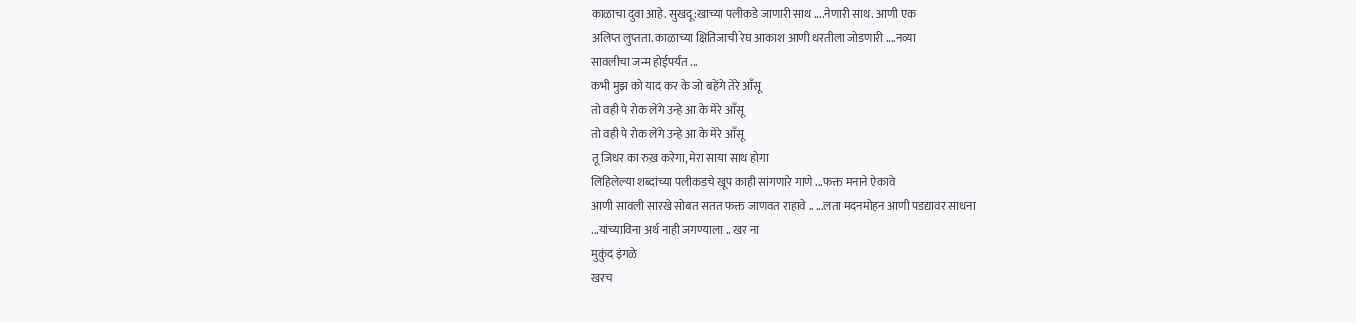काळाचा दुवा आहे. सुखदू:खाच्या पलीकडे जाणारी साथ ....नेणारी साथ. आणी एक
अलिप्त लुप्तता. काळाच्या क्षितिजाची रेघ आकाश आणी धरतीला जोडणारी ....नव्या
सावलीचा जन्म होईपर्यंत ...
कभी मुझ को याद कर के जो बहेंगे तेरे आँसू
तो वही पे रोक लेंगे उन्हे आ के मेरे आँसू
तो वही पे रोक लेंगे उन्हे आ के मेरे आँसू
तू जिधर का रुख़ करेगा, मेरा साया साथ होगा
लिहिलेल्या शब्दांच्या पलीकडचे खूप काही सांगणारे गाणे ...फक्त मनाने ऐकावे
आणी सावली सारखे सोबत सतत फक्त जाणवत राहावे .. ...लता मदनमोहन आणी पडद्यावर साधना
...यांच्याविना अर्थ नाही जगण्याला .. खर ना
मुकुंद इंगळे
खरच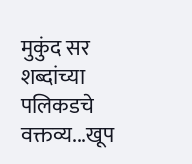मुकुंद सर शब्दांच्या पलिकडचे वक्तव्य...खूप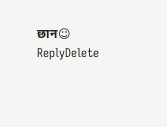छान☺
ReplyDelete